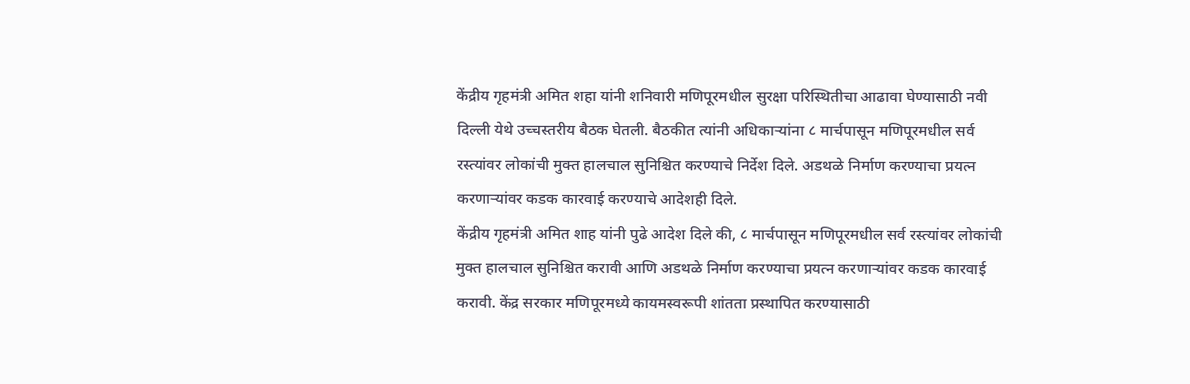केंद्रीय गृहमंत्री अमित शहा यांनी शनिवारी मणिपूरमधील सुरक्षा परिस्थितीचा आढावा घेण्यासाठी नवी दिल्ली येथे उच्चस्तरीय बैठक घेतली. बैठकीत त्यांनी अधिकाऱ्यांना ८ मार्चपासून मणिपूरमधील सर्व रस्त्यांवर लोकांची मुक्त हालचाल सुनिश्चित करण्याचे निर्देश दिले. अडथळे निर्माण करण्याचा प्रयत्न करणाऱ्यांवर कडक कारवाई करण्याचे आदेशही दिले.
केंद्रीय गृहमंत्री अमित शाह यांनी पुढे आदेश दिले की, ८ मार्चपासून मणिपूरमधील सर्व रस्त्यांवर लोकांची मुक्त हालचाल सुनिश्चित करावी आणि अडथळे निर्माण करण्याचा प्रयत्न करणाऱ्यांवर कडक कारवाई करावी. केंद्र सरकार मणिपूरमध्ये कायमस्वरूपी शांतता प्रस्थापित करण्यासाठी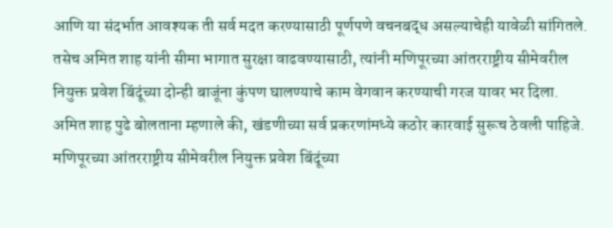आणि या संदर्भात आवश्यक ती सर्व मदत करण्यासाठी पूर्णपणे वचनबद्ध असल्याचेही यावेळी सांगितले.
तसेच अमित शाह यांनी सीमा भागात सुरक्षा वाढवण्यासाठी, त्यांनी मणिपूरच्या आंतरराष्ट्रीय सीमेवरील नियुक्त प्रवेश बिंदूंच्या दोन्ही बाजूंना कुंपण घालण्याचे काम वेगवान करण्याची गरज यावर भर दिला.
अमित शाह पुढे बोलताना म्हणाले की, खंडणीच्या सर्व प्रकरणांमध्ये कठोर कारवाई सुरूच ठेवली पाहिजे. मणिपूरच्या आंतरराष्ट्रीय सीमेवरील नियुक्त प्रवेश बिंदूंच्या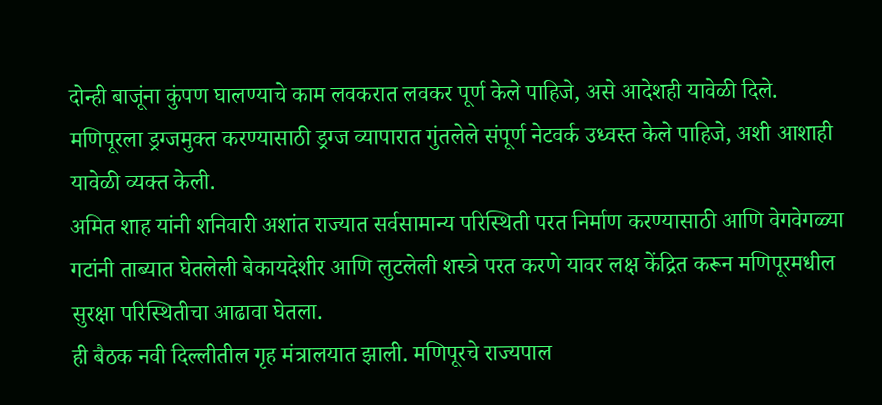दोन्ही बाजूंना कुंपण घालण्याचे काम लवकरात लवकर पूर्ण केले पाहिजे, असे आदेशही यावेळी दिले.
मणिपूरला ड्रग्जमुक्त करण्यासाठी ड्रग्ज व्यापारात गुंतलेले संपूर्ण नेटवर्क उध्वस्त केले पाहिजे, अशी आशाही यावेळी व्यक्त केली.
अमित शाह यांनी शनिवारी अशांत राज्यात सर्वसामान्य परिस्थिती परत निर्माण करण्यासाठी आणि वेगवेगळ्या गटांनी ताब्यात घेतलेली बेकायदेशीर आणि लुटलेली शस्त्रे परत करणे यावर लक्ष केंद्रित करून मणिपूरमधील सुरक्षा परिस्थितीचा आढावा घेतला.
ही बैठक नवी दिल्लीतील गृह मंत्रालयात झाली. मणिपूरचे राज्यपाल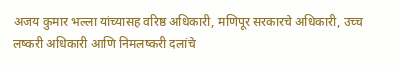अजय कुमार भल्ला यांच्यासह वरिष्ठ अधिकारी, मणिपूर सरकारचे अधिकारी, उच्च लष्करी अधिकारी आणि निमलष्करी दलांचे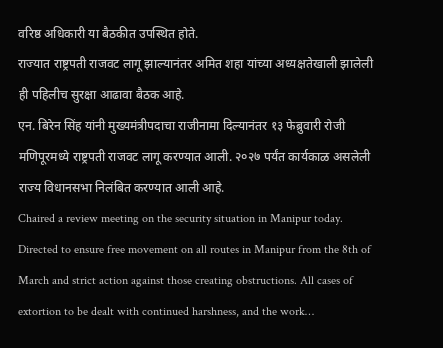वरिष्ठ अधिकारी या बैठकीत उपस्थित होते.
राज्यात राष्ट्रपती राजवट लागू झाल्यानंतर अमित शहा यांच्या अध्यक्षतेखाली झालेली ही पहिलीच सुरक्षा आढावा बैठक आहे.
एन. बिरेन सिंह यांनी मुख्यमंत्रीपदाचा राजीनामा दिल्यानंतर १३ फेब्रुवारी रोजी मणिपूरमध्ये राष्ट्रपती राजवट लागू करण्यात आली. २०२७ पर्यंत कार्यकाळ असलेली राज्य विधानसभा निलंबित करण्यात आली आहे.
Chaired a review meeting on the security situation in Manipur today.
Directed to ensure free movement on all routes in Manipur from the 8th of March and strict action against those creating obstructions. All cases of extortion to be dealt with continued harshness, and the work…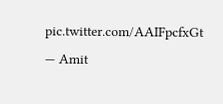pic.twitter.com/AAIFpcfxGt
— Amit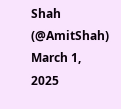Shah (@AmitShah) March 1, 2025